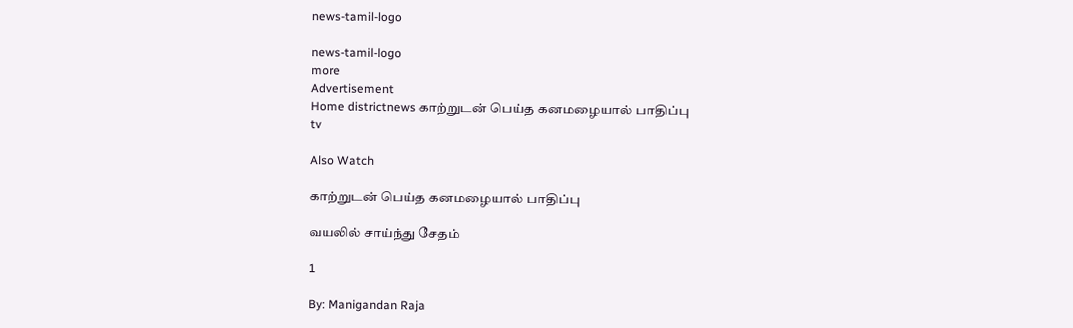news-tamil-logo

news-tamil-logo
more
Advertisement
Home districtnews காற்றுடன் பெய்த கனமழையால் பாதிப்பு
tv

Also Watch

காற்றுடன் பெய்த கனமழையால் பாதிப்பு

வயலில் சாய்ந்து சேதம்

1

By: Manigandan Raja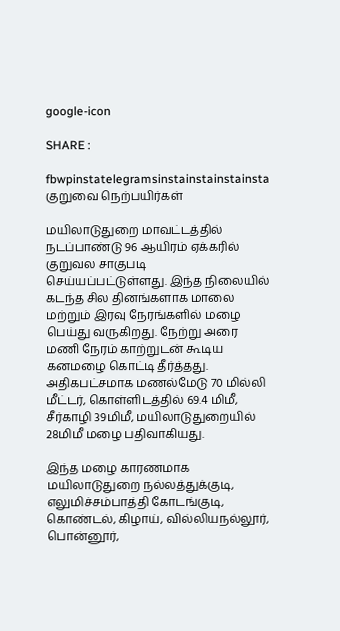google-icon

SHARE :

fbwpinstatelegramsinstainstainstainsta
குறுவை நெற்பயிர்கள்

மயிலாடுதுறை மாவட்டத்தில் நடப்பாண்டு 96 ஆயிரம் ஏக்கரில் குறுவல சாகுபடி செய்யப்பட்டுள்ளது. இந்த நிலையில் கடந்த சில தினங்களாக மாலை மற்றும் இரவு நேரங்களில் மழை பெய்து வருகிறது. நேற்று அரை மணி நேரம் காற்றுடன் கூடிய கனமழை கொட்டி தீர்த்தது. அதிகபட்சமாக மணல்மேடு 70 மில்லி மீட்டர், கொள்ளிடத்தில் 69.4 மிமீ, சீர்காழி 39மிமீ, மயிலாடுதுறையில் 28மிமீ மழை பதிவாகியது.

இந்த மழை காரணமாக மயிலாடுதுறை நல்லத்துக்குடி, எலுமிச்சம்பாத்தி கோடங்குடி, கொண்டல், கிழாய், வில்லியநல்லூர், பொன்னூர்,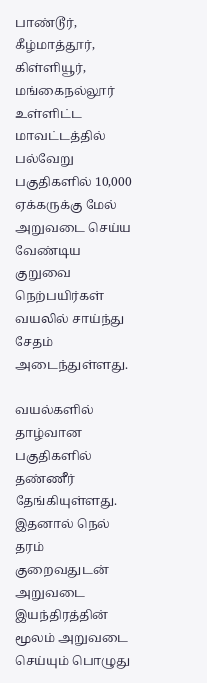பாண்டூர், கீழ்மாத்தூர், கிள்ளியூர், மங்கைநல்லூர் உள்ளிட்ட மாவட்டத்தில் பல்வேறு பகுதிகளில் 10,000 ஏக்கருக்கு மேல் அறுவடை செய்ய வேண்டிய குறுவை நெற்பயிர்கள் வயலில் சாய்ந்து சேதம் அடைந்துள்ளது.

வயல்களில் தாழ்வான பகுதிகளில் தண்ணீர் தேங்கியுள்ளது. இதனால் நெல் தரம் குறைவதுடன் அறுவடை இயந்திரத்தின் மூலம் அறுவடை செய்யும் பொழுது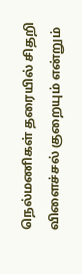நெல்மணிகள் தரையில் சிதறி விளைச்சல் குறையும் என்றும்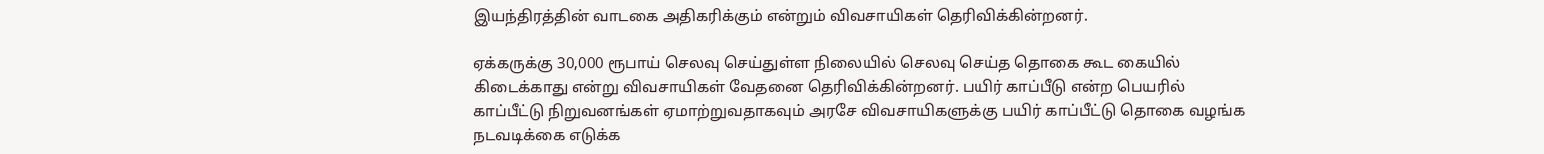இயந்திரத்தின் வாடகை அதிகரிக்கும் என்றும் விவசாயிகள் தெரிவிக்கின்றனர்.

ஏக்கருக்கு 30,000 ரூபாய் செலவு செய்துள்ள நிலையில் செலவு செய்த தொகை கூட கையில் கிடைக்காது என்று விவசாயிகள் வேதனை தெரிவிக்கின்றனர். பயிர் காப்பீடு என்ற பெயரில்
காப்பீட்டு நிறுவனங்கள் ஏமாற்றுவதாகவும் அரசே விவசாயிகளுக்கு பயிர் காப்பீட்டு தொகை வழங்க நடவடிக்கை எடுக்க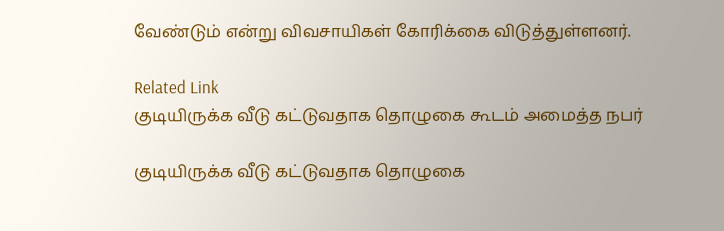வேண்டும் என்று விவசாயிகள் கோரிக்கை விடுத்துள்ளனர்.

Related Link
குடியிருக்க வீடு கட்டுவதாக தொழுகை கூடம் அமைத்த நபர்

குடியிருக்க வீடு கட்டுவதாக தொழுகை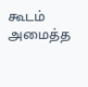கூடம் அமைத்த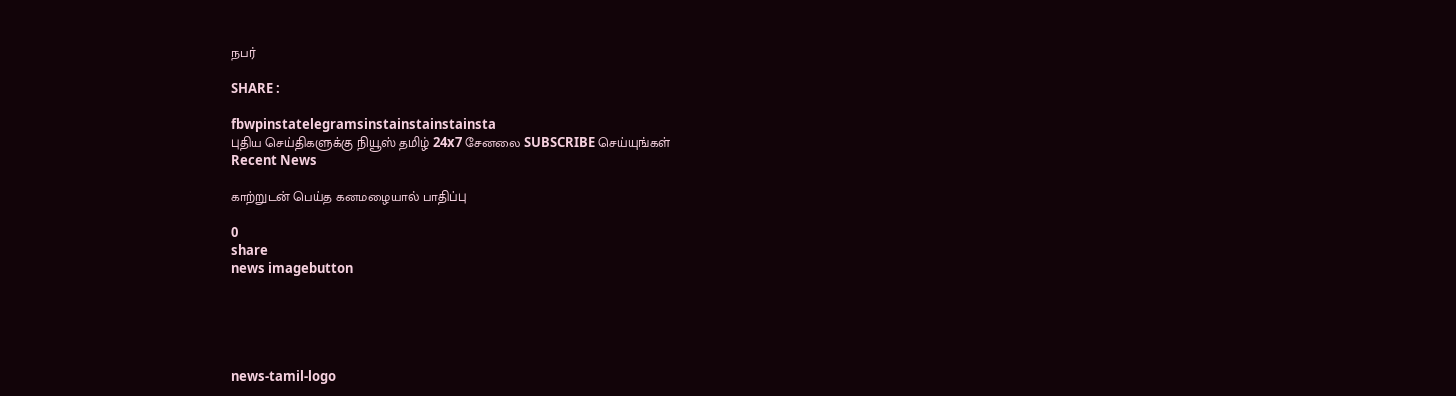நபர்

SHARE :

fbwpinstatelegramsinstainstainstainsta
புதிய செய்திகளுக்கு நியூஸ் தமிழ் 24x7 சேனலை SUBSCRIBE செய்யுங்கள்
Recent News

காற்றுடன் பெய்த கனமழையால் பாதிப்பு

0
share
news imagebutton





news-tamil-logo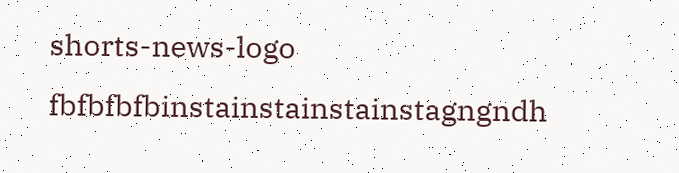shorts-news-logo
fbfbfbfbinstainstainstainstagngndh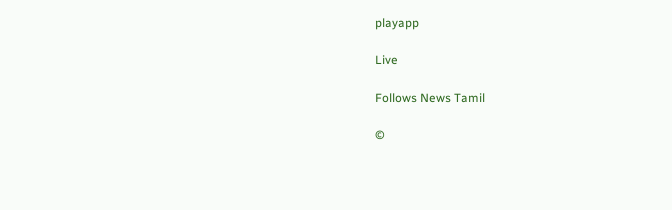playapp

Live

Follows News Tamil

©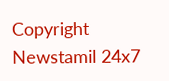Copyright Newstamil 24x7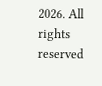2026. All rights reserved